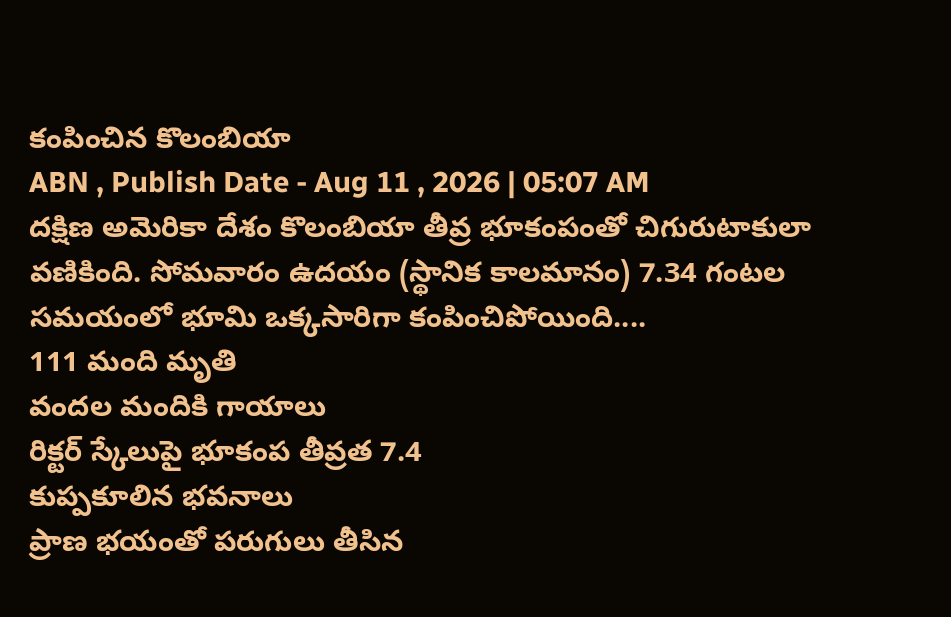కంపించిన కొలంబియా
ABN , Publish Date - Aug 11 , 2026 | 05:07 AM
దక్షిణ అమెరికా దేశం కొలంబియా తీవ్ర భూకంపంతో చిగురుటాకులా వణికింది. సోమవారం ఉదయం (స్థానిక కాలమానం) 7.34 గంటల సమయంలో భూమి ఒక్కసారిగా కంపించిపోయింది....
111 మంది మృతి
వందల మందికి గాయాలు
రిక్టర్ స్కేలుపై భూకంప తీవ్రత 7.4
కుప్పకూలిన భవనాలు
ప్రాణ భయంతో పరుగులు తీసిన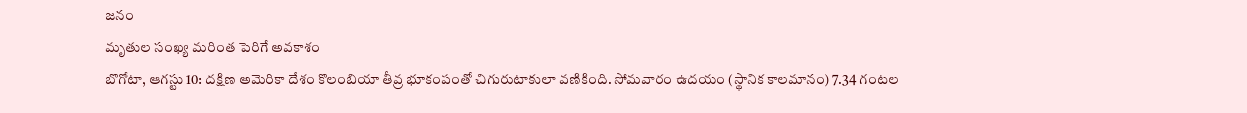జనం
మృతుల సంఖ్య మరింత పెరిగే అవకాశం
బొగోటా, ఆగస్టు 10: దక్షిణ అమెరికా దేశం కొలంబియా తీవ్ర భూకంపంతో చిగురుటాకులా వణికింది. సోమవారం ఉదయం (స్థానిక కాలమానం) 7.34 గంటల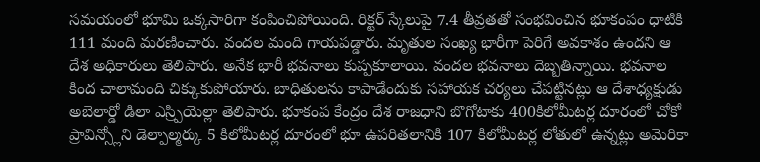సమయంలో భూమి ఒక్కసారిగా కంపించిపోయింది. రిక్టర్ స్కేలుపై 7.4 తీవ్రతతో సంభవించిన భూకంపం ధాటికి 111 మంది మరణించారు. వందల మంది గాయపడ్డారు. మృతుల సంఖ్య భారీగా పెరిగే అవకాశం ఉందని ఆ దేశ అధికారులు తెలిపారు. అనేక భారీ భవనాలు కుప్పకూలాయి. వందల భవనాలు దెబ్బతిన్నాయి. భవనాల కింద చాలామంది చిక్కుకుపోయారు. బాధితులను కాపాడేందుకు సహాయక చర్యలు చేపట్టినట్లు ఆ దేశాధ్యక్షుడు అబెలార్డో డిలా ఎస్ర్పియెల్లా తెలిపారు. భూకంప కేంద్రం దేశ రాజధాని బొగోటాకు 400కిలోమీటర్ల దూరంలో చోకో ప్రావిన్స్లోని డెల్పాల్మర్కు 5 కిలోమీటర్ల దూరంలో భూ ఉపరితలానికి 107 కిలోమీటర్ల లోతులో ఉన్నట్లు అమెరికా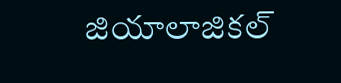జియాలాజికల్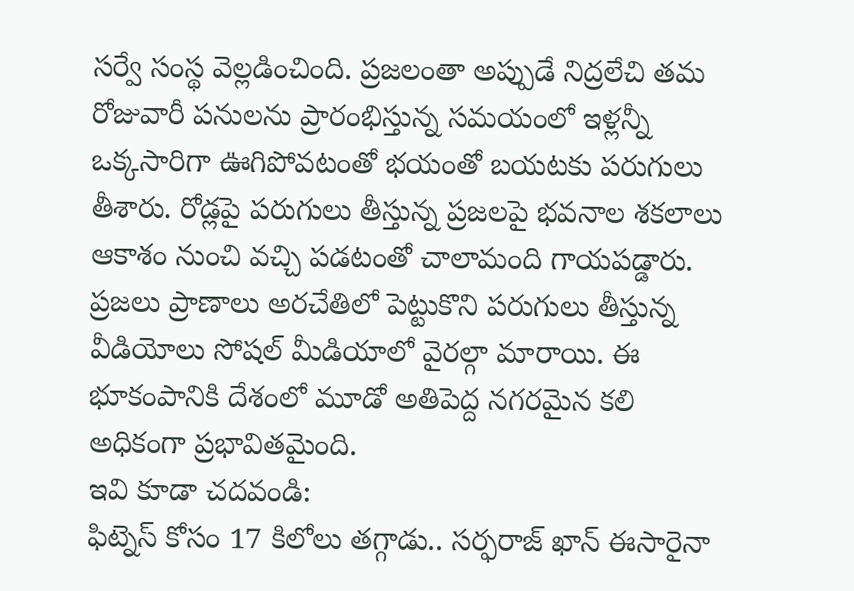సర్వే సంస్థ వెల్లడించింది. ప్రజలంతా అప్పుడే నిద్రలేచి తమ రోజువారీ పనులను ప్రారంభిస్తున్న సమయంలో ఇళ్లన్నీ ఒక్కసారిగా ఊగిపోవటంతో భయంతో బయటకు పరుగులు తీశారు. రోడ్లపై పరుగులు తీస్తున్న ప్రజలపై భవనాల శకలాలు ఆకాశం నుంచి వచ్చి పడటంతో చాలామంది గాయపడ్డారు. ప్రజలు ప్రాణాలు అరచేతిలో పెట్టుకొని పరుగులు తీస్తున్న వీడియోలు సోషల్ మీడియాలో వైరల్గా మారాయి. ఈ భూకంపానికి దేశంలో మూడో అతిపెద్ద నగరమైన కలి అధికంగా ప్రభావితమైంది.
ఇవి కూడా చదవండి:
ఫిట్నెస్ కోసం 17 కిలోలు తగ్గాడు.. సర్ఫరాజ్ ఖాన్ ఈసారైనా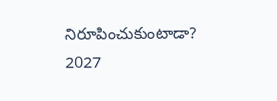నిరూపించుకుంటాడా?
2027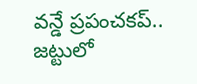వన్డే ప్రపంచకప్.. జట్టులో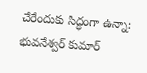చేరేందుకు సిద్ధంగా ఉన్నా: భువనేశ్వర్ కుమార్